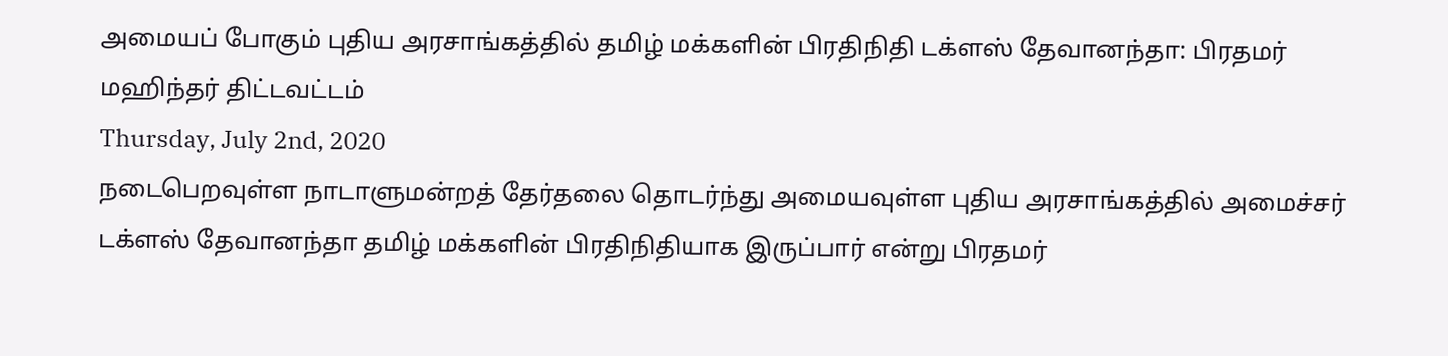அமையப் போகும் புதிய அரசாங்கத்தில் தமிழ் மக்களின் பிரதிநிதி டக்ளஸ் தேவானந்தா: பிரதமர் மஹிந்தர் திட்டவட்டம்
Thursday, July 2nd, 2020
நடைபெறவுள்ள நாடாளுமன்றத் தேர்தலை தொடர்ந்து அமையவுள்ள புதிய அரசாங்கத்தில் அமைச்சர் டக்ளஸ் தேவானந்தா தமிழ் மக்களின் பிரதிநிதியாக இருப்பார் என்று பிரதமர்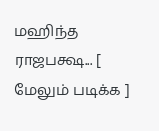மஹிந்த ராஜபக்ஷ... [ மேலும் படிக்க ]